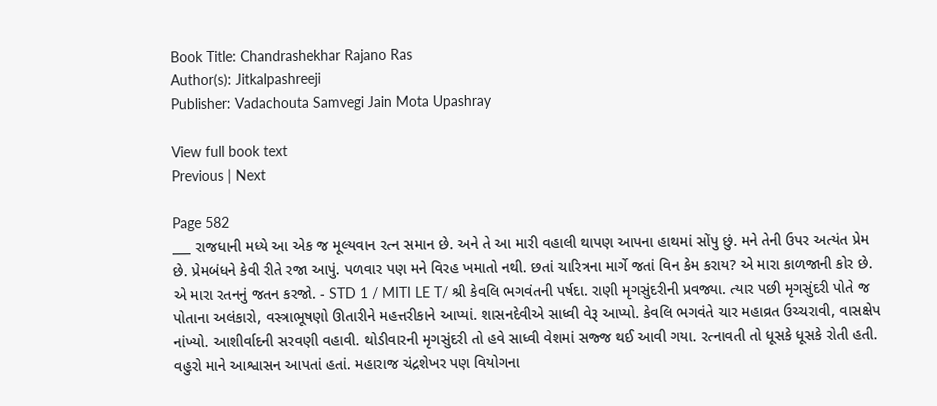Book Title: Chandrashekhar Rajano Ras
Author(s): Jitkalpashreeji
Publisher: Vadachouta Samvegi Jain Mota Upashray

View full book text
Previous | Next

Page 582
___ રાજધાની મધ્યે આ એક જ મૂલ્યવાન રત્ન સમાન છે. અને તે આ મારી વહાલી થાપણ આપના હાથમાં સોંપુ છું. મને તેની ઉપર અત્યંત પ્રેમ છે. પ્રેમબંધને કેવી રીતે રજા આપું. પળવાર પણ મને વિરહ ખમાતો નથી. છતાં ચારિત્રના માર્ગે જતાં વિન કેમ કરાય? એ મારા કાળજાની કોર છે. એ મારા રતનનું જતન કરજો. - STD 1 / MITI LE T/ શ્રી કેવલિ ભગવંતની પર્ષદા. રાણી મૃગસુંદરીની પ્રવજ્યા. ત્યાર પછી મૃગસુંદરી પોતે જ પોતાના અલંકારો, વસ્ત્રાભૂષણો ઊતારીને મહત્તરીકાને આપ્યાં. શાસનદેવીએ સાધ્વી વેરૂ આપ્યો. કેવલિ ભગવંતે ચાર મહાવ્રત ઉચ્ચરાવી, વાસક્ષેપ નાંખ્યો. આશીર્વાદની સરવણી વહાવી. થોડીવારની મૃગસુંદરી તો હવે સાધ્વી વેશમાં સજ્જ થઈ આવી ગયા. રત્નાવતી તો ધૂસકે ધૂસકે રોતી હતી. વહુરો માને આશ્વાસન આપતાં હતાં. મહારાજ ચંદ્રશેખર પણ વિયોગના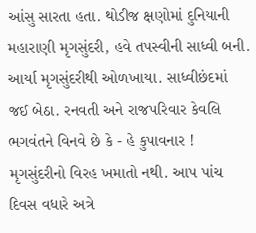આંસુ સારતા હતા. થોડીજ ક્ષણોમાં દુનિયાની મહારાણી મૃગસુંદરી, હવે તપસ્વીની સાધ્વી બની. આર્યા મૃગસુંદરીથી ઓળખાયા. સાધ્વીછંદમાં જઈ બેઠા. રનવતી અને રાજપરિવાર કેવલિ ભગવંતને વિનવે છે કે - હે કુપાવનાર ! મૃગસુંદરીનો વિરહ ખમાતો નથી. આપ પાંચ દિવસ વધારે અત્રે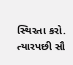સ્થિરતા કરો. ત્યારપછી સૌ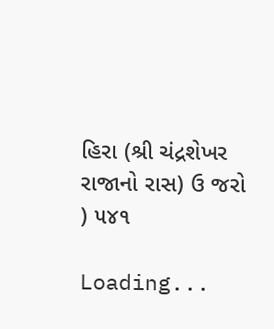હિરા (શ્રી ચંદ્રશેખર રાજાનો રાસ) ઉ જરો ) ૫૪૧

Loading...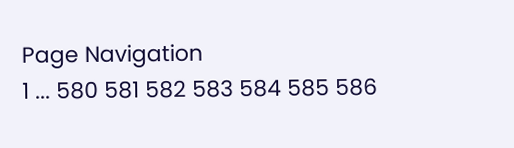Page Navigation
1 ... 580 581 582 583 584 585 586